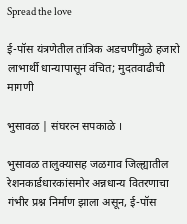Spread the love

ई-पॉस यंत्रणेतील तांत्रिक अडचणींमुळे हजारो लाभार्थी धान्यापासून वंचित; मुदतवाढीची मागणी

भुसावळ | संघरत्न सपकाळे ।

भुसावळ तालुक्यासह जळगाव जिल्ह्यातील रेशनकार्डधारकांसमोर अन्नधान्य वितरणाचा गंभीर प्रश्न निर्माण झाला असून, ई-पॉस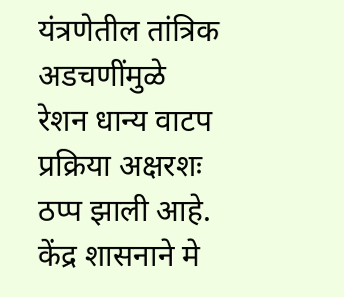यंत्रणेतील तांत्रिक अडचणींमुळे रेशन धान्य वाटप प्रक्रिया अक्षरशः ठप्प झाली आहे. केंद्र शासनाने मे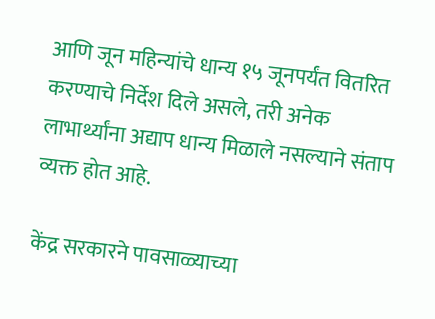आणि जून महिन्यांचे धान्य १५ जूनपर्यंत वितरित करण्याचे निर्देश दिले असले, तरी अनेक लाभार्थ्यांना अद्याप धान्य मिळाले नसल्याने संताप व्यक्त होत आहे.

केंद्र सरकारने पावसाळ्याच्या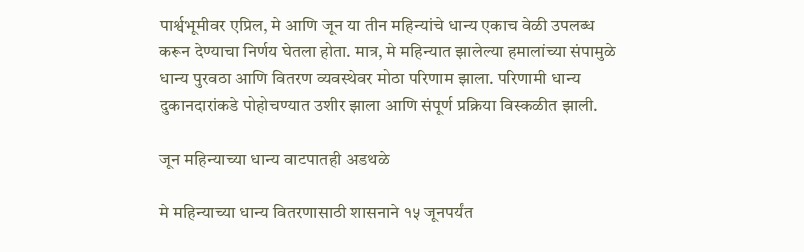पार्श्वभूमीवर एप्रिल, मे आणि जून या तीन महिन्यांचे धान्य एकाच वेळी उपलब्ध करून देण्याचा निर्णय घेतला होता. मात्र, मे महिन्यात झालेल्या हमालांच्या संपामुळे धान्य पुरवठा आणि वितरण व्यवस्थेवर मोठा परिणाम झाला. परिणामी धान्य दुकानदारांकडे पोहोचण्यात उशीर झाला आणि संपूर्ण प्रक्रिया विस्कळीत झाली.

जून महिन्याच्या धान्य वाटपातही अडथळे

मे महिन्याच्या धान्य वितरणासाठी शासनाने १५ जूनपर्यंत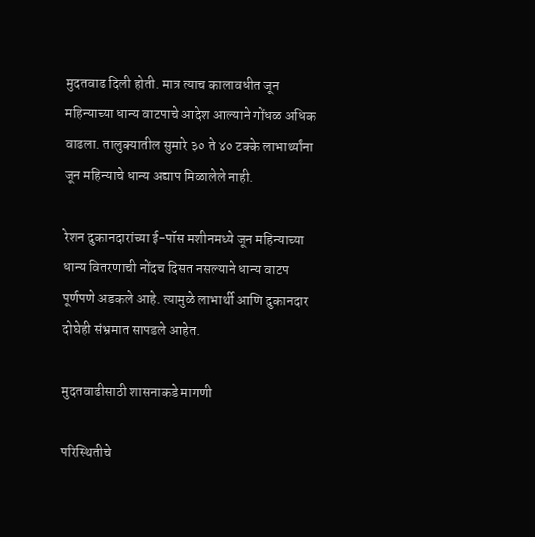मुदतवाढ दिली होती. मात्र त्याच कालावधीत जून महिन्याच्या धान्य वाटपाचे आदेश आल्याने गोंधळ अधिक वाढला. तालुक्यातील सुमारे ३० ते ४० टक्के लाभार्थ्यांना जून महिन्याचे धान्य अद्याप मिळालेले नाही.

रेशन दुकानदारांच्या ई-पॉस मशीनमध्ये जून महिन्याच्या धान्य वितरणाची नोंदच दिसत नसल्याने धान्य वाटप पूर्णपणे अडकले आहे. त्यामुळे लाभार्थी आणि दुकानदार दोघेही संभ्रमात सापडले आहेत.

मुदतवाढीसाठी शासनाकडे मागणी

परिस्थितीचे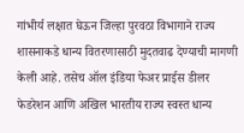गांभीर्य लक्षात घेऊन जिल्हा पुरवठा विभागाने राज्य शासनाकडे धान्य वितरणासाठी मुदतवाढ देण्याची मागणी केली आहे. तसेच ऑल इंडिया फेअर प्राईस डीलर फेडरेशन आणि अखिल भारतीय राज्य स्वस्त धान्य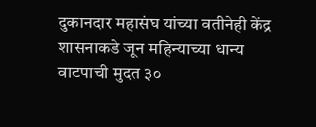दुकानदार महासंघ यांच्या वतीनेही केंद्र शासनाकडे जून महिन्याच्या धान्य वाटपाची मुदत ३०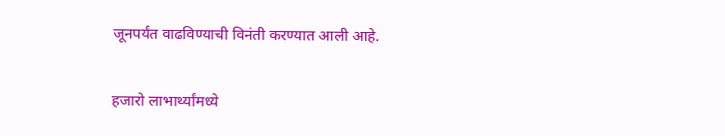जूनपर्यंत वाढविण्याची विनंती करण्यात आली आहे.

हजारो लाभार्थ्यांमध्ये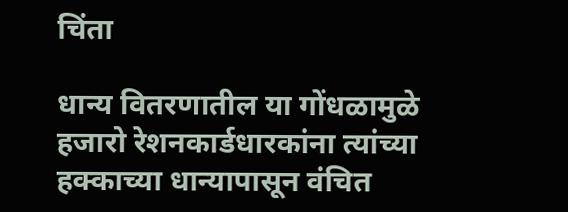चिंता

धान्य वितरणातील या गोंधळामुळे हजारो रेशनकार्डधारकांना त्यांच्या हक्काच्या धान्यापासून वंचित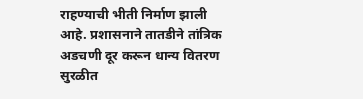राहण्याची भीती निर्माण झाली आहे. प्रशासनाने तातडीने तांत्रिक अडचणी दूर करून धान्य वितरण सुरळीत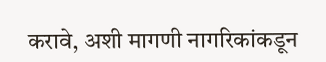करावे, अशी मागणी नागरिकांकडून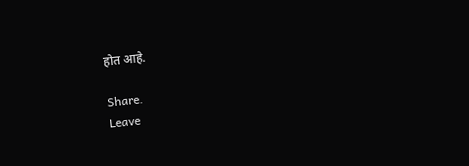होत आहे.

Share.
Leave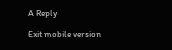A Reply

Exit mobile version